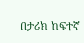በታሪክ ከፍተኛ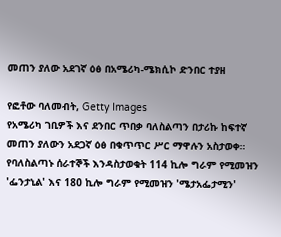መጠን ያለው አደገኛ ዕፅ በአሜሪካ-ሜክሲኮ ድንበር ተያዘ

የፎቶው ባለመብት, Getty Images
የአሜሪካ ገቢዎች እና ደንበር ጥበቃ ባለስልጣን በታሪኩ ከፍተኛ መጠን ያለውን አደጋኛ ዕፅ በቁጥጥር ሥር ማዋሉን አስታወቀ።
የባለስልጣኑ ሰራተኞች እንዳስታወቁት 114 ኪሎ ግራም የሚመዝን 'ፌንታኒል' እና 180 ኪሎ ግራም የሚመዝን 'ሜታአፌታሚን'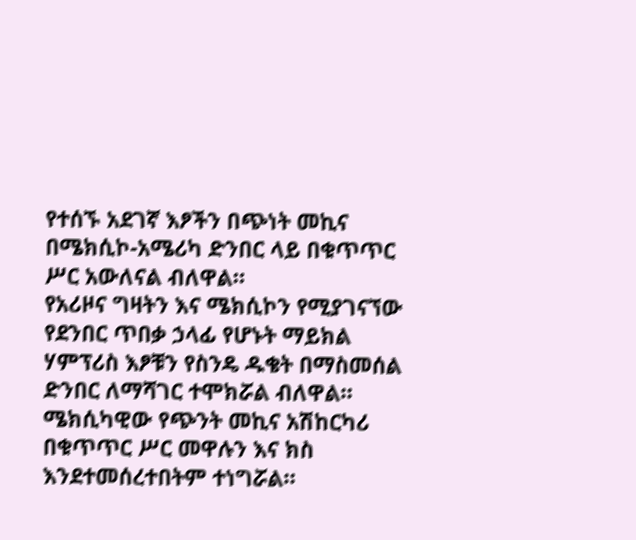የተሰኙ አደገኛ እፆችን በጭነት መኪና በሜክሲኮ-አሜሪካ ድንበር ላይ በቁጥጥር ሥር አውለናል ብለዋል።
የአሪዞና ግዛትን እና ሜክሲኮን የሚያገናኘው የደንበር ጥበቃ ኃላፊ የሆኑት ማይክል ሃምፕሪስ እፆቹን የስንዴ ዱቄት በማስመሰል ድንበር ለማሻገር ተሞክሯል ብለዋል።
ሜክሲካዊው የጭንት መኪና አሽከርካሪ በቁጥጥር ሥር መዋሉን እና ክስ እንደተመሰረተበትም ተነግሯል።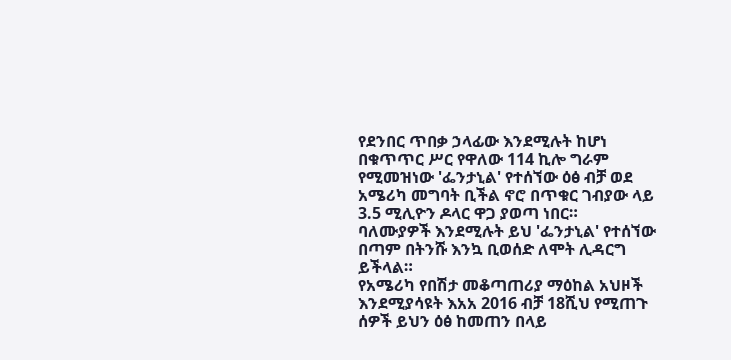የደንበር ጥበቃ ኃላፊው እንደሚሉት ከሆነ በቁጥጥር ሥር የዋለው 114 ኪሎ ግራም የሚመዝነው 'ፌንታኒል' የተሰኘው ዕፅ ብቻ ወደ አሜሪካ መግባት ቢችል ኖሮ በጥቁር ገብያው ላይ 3.5 ሚሊዮን ዶላር ዋጋ ያወጣ ነበር።
ባለሙያዎች እንደሚሉት ይህ 'ፌንታኒል' የተሰኘው በጣም በትንሹ እንኳ ቢወሰድ ለሞት ሊዳርግ ይችላል።
የአሜሪካ የበሽታ መቆጣጠሪያ ማዕከል አህዞች እንደሚያሳዩት እአአ 2016 ብቻ 18ሺህ የሚጠጉ ሰዎች ይህን ዕፅ ከመጠን በላይ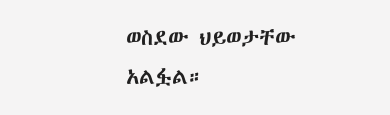ወስደው ህይወታቸው አልፏል።